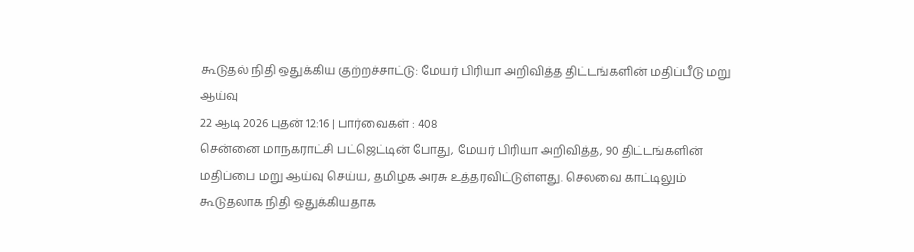கூடுதல் நிதி ஒதுக்கிய குற்றச்சாட்டு: மேயர் பிரியா அறிவித்த திட்டங்களின் மதிப்பீடு மறு ஆய்வு
22 ஆடி 2026 புதன் 12:16 | பார்வைகள் : 408
சென்னை மாநகராட்சி பட்ஜெட்டின் போது, மேயர் பிரியா அறிவித்த, 90 திட்டங்களின் மதிப்பை மறு ஆய்வு செய்ய, தமிழக அரசு உத்தரவிட்டுள்ளது. செலவை காட்டிலும் கூடுதலாக நிதி ஒதுக்கியதாக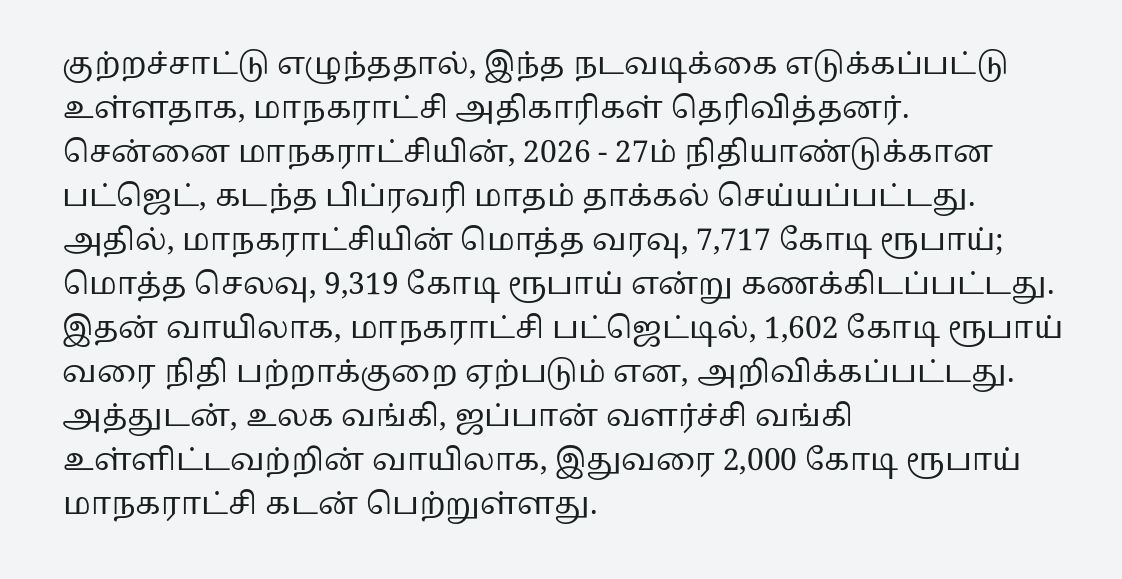குற்றச்சாட்டு எழுந்ததால், இந்த நடவடிக்கை எடுக்கப்பட்டு உள்ளதாக, மாநகராட்சி அதிகாரிகள் தெரிவித்தனர்.
சென்னை மாநகராட்சியின், 2026 - 27ம் நிதியாண்டுக்கான பட்ஜெட், கடந்த பிப்ரவரி மாதம் தாக்கல் செய்யப்பட்டது. அதில், மாநகராட்சியின் மொத்த வரவு, 7,717 கோடி ரூபாய்; மொத்த செலவு, 9,319 கோடி ரூபாய் என்று கணக்கிடப்பட்டது. இதன் வாயிலாக, மாநகராட்சி பட்ஜெட்டில், 1,602 கோடி ரூபாய் வரை நிதி பற்றாக்குறை ஏற்படும் என, அறிவிக்கப்பட்டது.
அத்துடன், உலக வங்கி, ஜப்பான் வளர்ச்சி வங்கி உள்ளிட்டவற்றின் வாயிலாக, இதுவரை 2,000 கோடி ரூபாய் மாநகராட்சி கடன் பெற்றுள்ளது.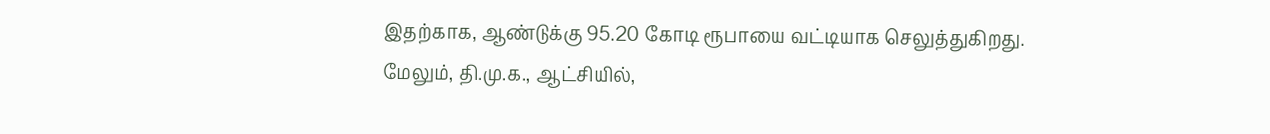இதற்காக, ஆண்டுக்கு 95.20 கோடி ரூபாயை வட்டியாக செலுத்துகிறது.
மேலும், தி.மு.க., ஆட்சியில்,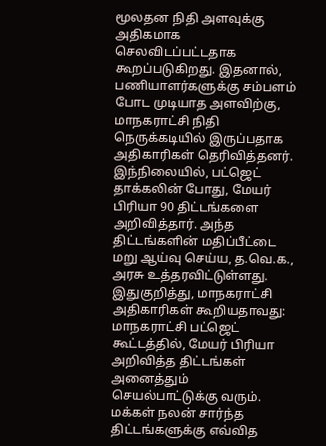மூலதன நிதி அளவுக்கு அதிகமாக செலவிடப்பட்டதாக கூறப்படுகிறது. இதனால், பணியாளர்களுக்கு சம்பளம் போட முடியாத அளவிற்கு, மாநகராட்சி நிதி நெருக்கடியில் இருப்பதாக அதிகாரிகள் தெரிவித்தனர்.
இந்நிலையில், பட்ஜெட் தாக்கலின் போது, மேயர் பிரியா 90 திட்டங்களை அறிவித்தார். அந்த திட்டங்களின் மதிப்பீட்டை மறு ஆய்வு செய்ய, த.வெ.க., அரசு உத்தரவிட்டுள்ளது.
இதுகுறித்து, மாநகராட்சி அதிகாரிகள் கூறியதாவது:
மாநகராட்சி பட்ஜெட் கூட்டத்தில், மேயர் பிரியா அறிவித்த திட்டங்கள் அனைத்தும் செயல்பாட்டுக்கு வரும். மக்கள் நலன் சார்ந்த திட்டங்களுக்கு எவ்வித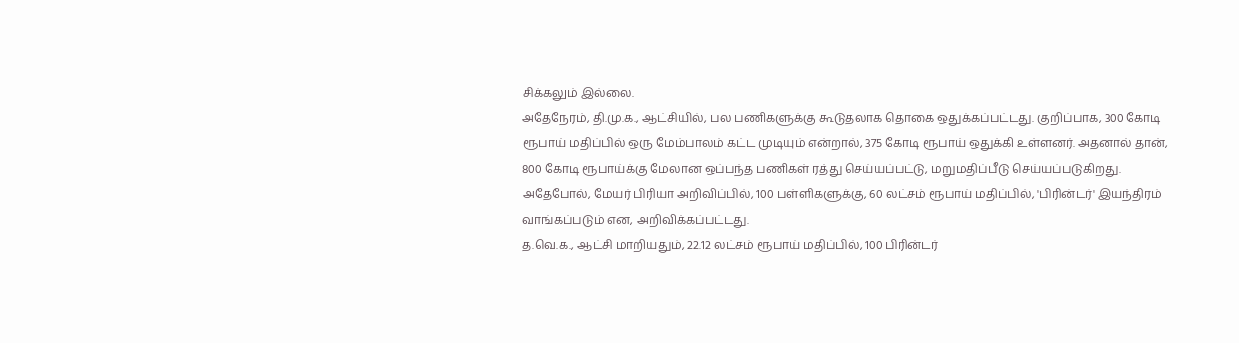சிக்கலும் இல்லை.
அதேநேரம், தி.மு.க., ஆட்சியில், பல பணிகளுக்கு கூடுதலாக தொகை ஒதுக்கப்பட்டது. குறிப்பாக, 300 கோடி ரூபாய் மதிப்பில் ஒரு மேம்பாலம் கட்ட முடியும் என்றால், 375 கோடி ரூபாய் ஒதுக்கி உள்ளனர். அதனால் தான், 800 கோடி ரூபாய்க்கு மேலான ஒப்பந்த பணிகள் ரத்து செய்யப்பட்டு, மறுமதிப்பீடு செய்யப்படுகிறது.
அதேபோல், மேயர் பிரியா அறிவிப்பில், 100 பள்ளிகளுக்கு, 60 லட்சம் ரூபாய் மதிப்பில், 'பிரின்டர்' இயந்திரம் வாங்கப்படும் என, அறிவிக்கப்பட்டது.
த.வெ.க., ஆட்சி மாறியதும், 22.12 லட்சம் ரூபாய் மதிப்பில், 100 பிரின்டர்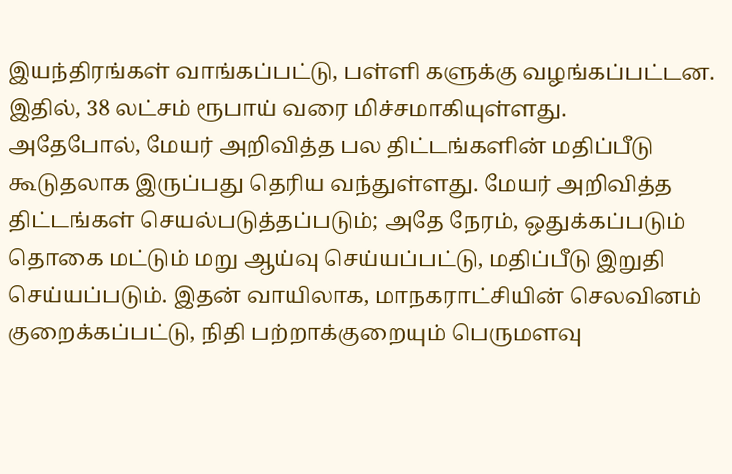இயந்திரங்கள் வாங்கப்பட்டு, பள்ளி களுக்கு வழங்கப்பட்டன. இதில், 38 லட்சம் ரூபாய் வரை மிச்சமாகியுள்ளது.
அதேபோல், மேயர் அறிவித்த பல திட்டங்களின் மதிப்பீடு கூடுதலாக இருப்பது தெரிய வந்துள்ளது. மேயர் அறிவித்த திட்டங்கள் செயல்படுத்தப்படும்; அதே நேரம், ஒதுக்கப்படும் தொகை மட்டும் மறு ஆய்வு செய்யப்பட்டு, மதிப்பீடு இறுதி செய்யப்படும். இதன் வாயிலாக, மாநகராட்சியின் செலவினம் குறைக்கப்பட்டு, நிதி பற்றாக்குறையும் பெருமளவு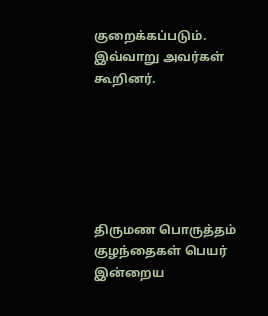குறைக்கப்படும். இவ்வாறு அவர்கள் கூறினர்.






திருமண பொருத்தம்
குழந்தைகள் பெயர்
இன்றைய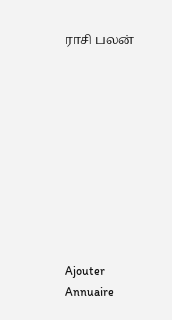ராசி பலன்










Ajouter
Annuaire